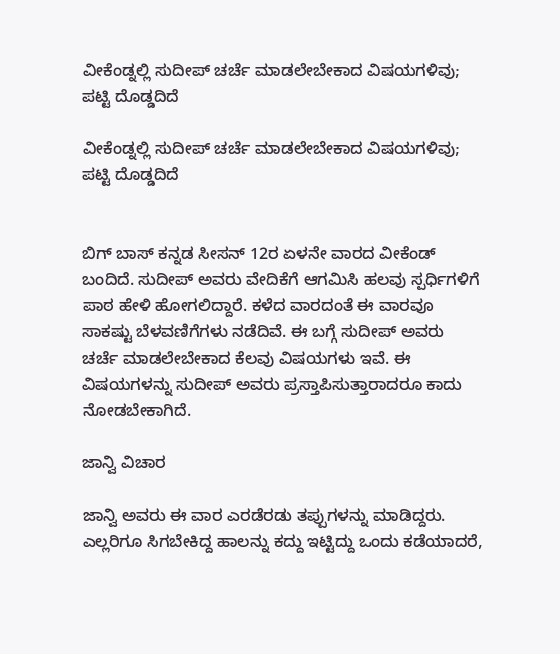ವೀಕೆಂಡ್ನಲ್ಲಿ ಸುದೀಪ್ ಚರ್ಚೆ ಮಾಡಲೇಬೇಕಾದ ವಿಷಯಗಳಿವು; ಪಟ್ಟಿ ದೊಡ್ಡದಿದೆ

ವೀಕೆಂಡ್ನಲ್ಲಿ ಸುದೀಪ್ ಚರ್ಚೆ ಮಾಡಲೇಬೇಕಾದ ವಿಷಯಗಳಿವು; ಪಟ್ಟಿ ದೊಡ್ಡದಿದೆ


ಬಿಗ್ ಬಾಸ್ ಕನ್ನಡ ಸೀಸನ್ 12ರ ಏಳನೇ ವಾರದ ವೀಕೆಂಡ್ ಬಂದಿದೆ. ಸುದೀಪ್ ಅವರು ವೇದಿಕೆಗೆ ಆಗಮಿಸಿ ಹಲವು ಸ್ಪರ್ಧಿಗಳಿಗೆ ಪಾಠ ಹೇಳಿ ಹೋಗಲಿದ್ದಾರೆ. ಕಳೆದ ವಾರದಂತೆ ಈ ವಾರವೂ ಸಾಕಷ್ಟು ಬೆಳವಣಿಗೆಗಳು ನಡೆದಿವೆ. ಈ ಬಗ್ಗೆ ಸುದೀಪ್ ಅವರು ಚರ್ಚೆ ಮಾಡಲೇಬೇಕಾದ ಕೆಲವು ವಿಷಯಗಳು ಇವೆ. ಈ ವಿಷಯಗಳನ್ನು ಸುದೀಪ್ ಅವರು ಪ್ರಸ್ತಾಪಿಸುತ್ತಾರಾದರೂ ಕಾದು ನೋಡಬೇಕಾಗಿದೆ.

ಜಾನ್ವಿ ವಿಚಾರ

ಜಾನ್ವಿ ಅವರು ಈ ವಾರ ಎರಡೆರಡು ತಪ್ಪುಗಳನ್ನು ಮಾಡಿದ್ದರು. ಎಲ್ಲರಿಗೂ ಸಿಗಬೇಕಿದ್ದ ಹಾಲನ್ನು ಕದ್ದು ಇಟ್ಟಿದ್ದು ಒಂದು ಕಡೆಯಾದರೆ,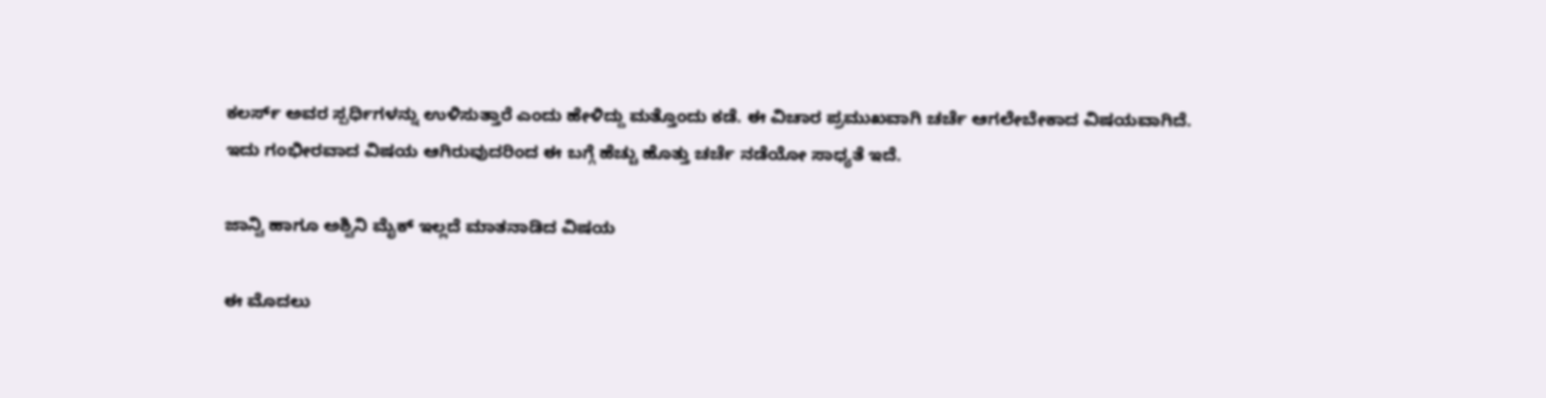ಕಲರ್ಸ್ ಅವರ ಸ್ಪರ್ಧಿಗಳನ್ನು ಉಳಿಸುತ್ತಾರೆ ಎಂದು ಹೇಳಿದ್ದು ಮತ್ತೊಂದು ಕಡೆ. ಈ ವಿಚಾರ ಪ್ರಮುಖವಾಗಿ ಚರ್ಚೆ ಆಗಲೇಬೇಕಾದ ವಿಷಯವಾಗಿದೆ. ಇದು ಗಂಭೀರವಾದ ವಿಷಯ ಆಗಿರುವುದರಿಂದ ಈ ಬಗ್ಗೆ ಹೆಚ್ಚು ಹೊತ್ತು ಚರ್ಚೆ ನಡೆಯೋ ಸಾಧ್ಯತೆ ಇದೆ.

ಜಾನ್ವಿ ಹಾಗೂ ಅಶ್ವಿನಿ ಮೈಕ್ ಇಲ್ಲದೆ ಮಾತನಾಡಿದ ವಿಷಯ

ಈ ಮೊದಲು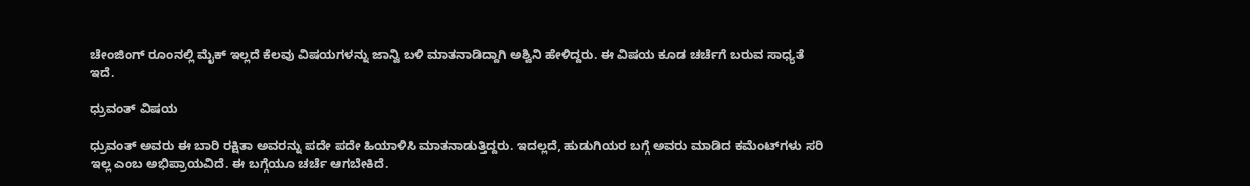ಚೇಂಜಿಂಗ್ ರೂಂನಲ್ಲಿ ಮೈಕ್ ಇಲ್ಲದೆ ಕೆಲವು ವಿಷಯಗಳನ್ನು ಜಾನ್ವಿ ಬಳಿ ಮಾತನಾಡಿದ್ದಾಗಿ ಅಶ್ವಿನಿ ಹೇಳಿದ್ದರು. ಈ ವಿಷಯ ಕೂಡ ಚರ್ಚೆಗೆ ಬರುವ ಸಾಧ್ಯತೆ ಇದೆ.

ಧ್ರುವಂತ್ ವಿಷಯ

ಧ್ರುವಂತ್ ಅವರು ಈ ಬಾರಿ ರಕ್ಷಿತಾ ಅವರನ್ನು ಪದೇ ಪದೇ ಹಿಯಾಳಿಸಿ ಮಾತನಾಡುತ್ತಿದ್ದರು. ಇದಲ್ಲದೆ, ಹುಡುಗಿಯರ ಬಗ್ಗೆ ಅವರು ಮಾಡಿದ ಕಮೆಂಟ್‌ಗಳು ಸರಿ ಇಲ್ಲ ಎಂಬ ಅಭಿಪ್ರಾಯವಿದೆ. ಈ ಬಗ್ಗೆಯೂ ಚರ್ಚೆ ಆಗಬೇಕಿದೆ.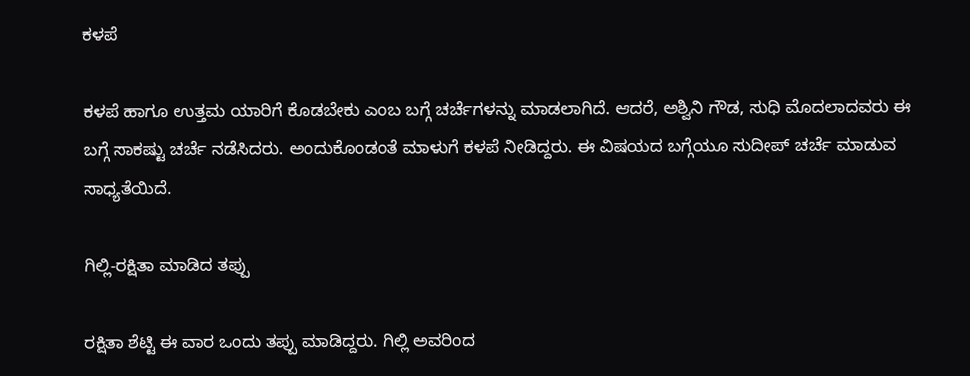ಕಳಪೆ

ಕಳಪೆ ಹಾಗೂ ಉತ್ತಮ ಯಾರಿಗೆ ಕೊಡಬೇಕು ಎಂಬ ಬಗ್ಗೆ ಚರ್ಚೆಗಳನ್ನು ಮಾಡಲಾಗಿದೆ. ಆದರೆ, ಅಶ್ವಿನಿ ಗೌಡ, ಸುಧಿ ಮೊದಲಾದವರು ಈ ಬಗ್ಗೆ ಸಾಕಷ್ಟು ಚರ್ಚೆ ನಡೆಸಿದರು. ಅಂದುಕೊಂಡಂತೆ ಮಾಳುಗೆ ಕಳಪೆ ನೀಡಿದ್ದರು. ಈ ವಿಷಯದ ಬಗ್ಗೆಯೂ ಸುದೀಪ್ ಚರ್ಚೆ ಮಾಡುವ ಸಾಧ್ಯತೆಯಿದೆ.

ಗಿಲ್ಲಿ-ರಕ್ಷಿತಾ ಮಾಡಿದ ತಪ್ಪು

ರಕ್ಷಿತಾ ಶೆಟ್ಟಿ ಈ ವಾರ ಒಂದು ತಪ್ಪು ಮಾಡಿದ್ದರು. ಗಿಲ್ಲಿ ಅವರಿಂದ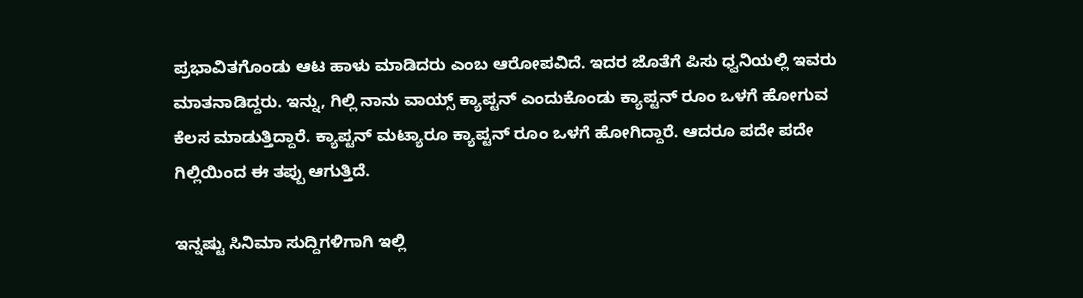ಪ್ರಭಾವಿತಗೊಂಡು ಆಟ ಹಾಳು ಮಾಡಿದರು ಎಂಬ ಆರೋಪವಿದೆ. ಇದರ ಜೊತೆಗೆ ಪಿಸು ಧ್ವನಿಯಲ್ಲಿ ಇವರು ಮಾತನಾಡಿದ್ದರು. ಇನ್ನು, ಗಿಲ್ಲಿ ನಾನು ವಾಯ್ಸ್ ಕ್ಯಾಪ್ಟನ್ ಎಂದುಕೊಂಡು ಕ್ಯಾಪ್ಟನ್ ರೂಂ ಒಳಗೆ ಹೋಗುವ ಕೆಲಸ ಮಾಡುತ್ತಿದ್ದಾರೆ. ಕ್ಯಾಪ್ಟನ್ ಮಟ್ಯಾರೂ ಕ್ಯಾಪ್ಟನ್ ರೂಂ ಒಳಗೆ ಹೋಗಿದ್ದಾರೆ. ಆದರೂ ಪದೇ ಪದೇ ಗಿಲ್ಲಿಯಿಂದ ಈ ತಪ್ಪು ಆಗುತ್ತಿದೆ.

ಇನ್ನಷ್ಟು ಸಿನಿಮಾ ಸುದ್ದಿಗಳಿಗಾಗಿ ಇಲ್ಲಿ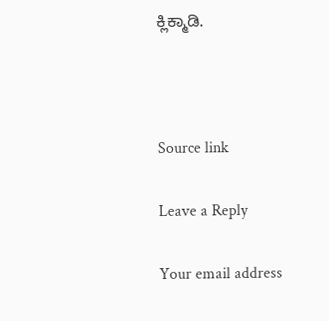ಕ್ಲಿಕ್ಮಾಡಿ.



Source link

Leave a Reply

Your email address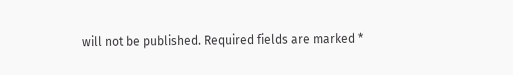will not be published. Required fields are marked *